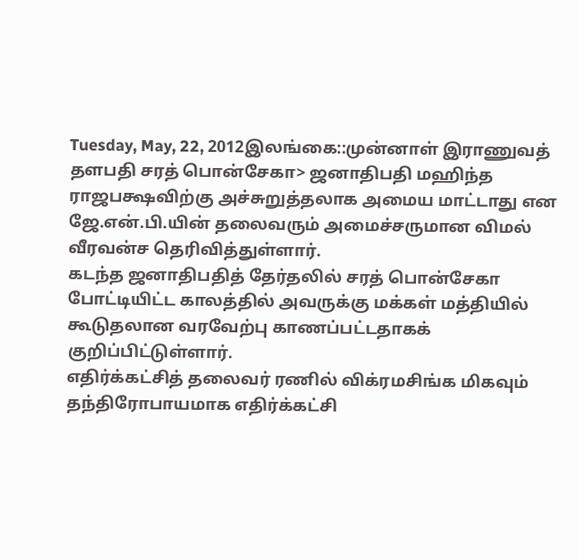Tuesday, May, 22, 2012இலங்கை::முன்னாள் இராணுவத் தளபதி சரத் பொன்சேகா> ஜனாதிபதி மஹிந்த ராஜபக்ஷவிற்கு அச்சுறுத்தலாக அமைய மாட்டாது என ஜே.என்.பி.யின் தலைவரும் அமைச்சருமான விமல் வீரவன்ச தெரிவித்துள்ளார்.
கடந்த ஜனாதிபதித் தேர்தலில் சரத் பொன்சேகா போட்டியிட்ட காலத்தில் அவருக்கு மக்கள் மத்தியில் கூடுதலான வரவேற்பு காணப்பட்டதாகக் குறிப்பிட்டுள்ளார்.
எதிர்க்கட்சித் தலைவர் ரணில் விக்ரமசிங்க மிகவும் தந்திரோபாயமாக எதிர்க்கட்சி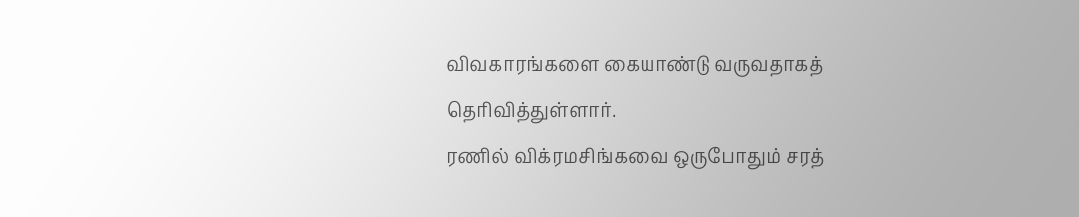விவகாரங்களை கையாண்டு வருவதாகத் தெரிவித்துள்ளார்.
ரணில் விக்ரமசிங்கவை ஒருபோதும் சரத்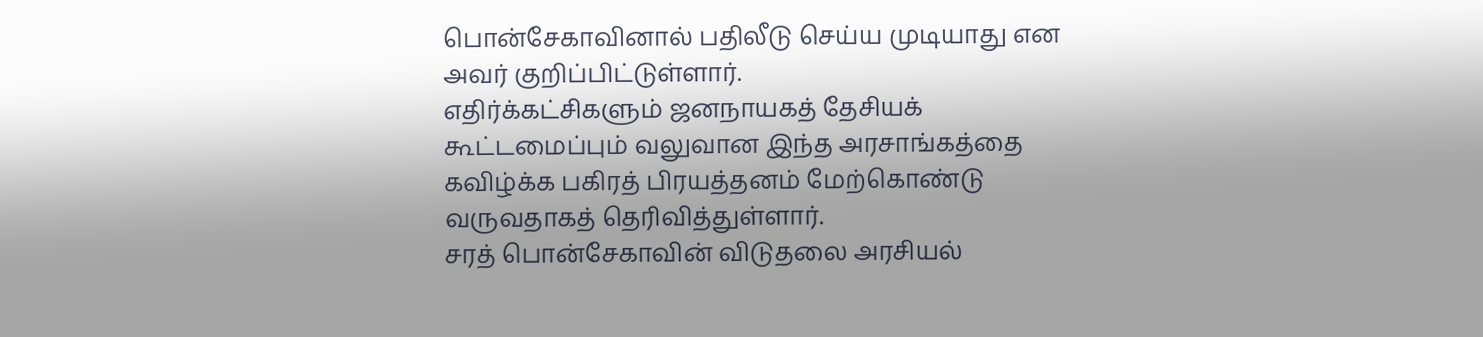பொன்சேகாவினால் பதிலீடு செய்ய முடியாது என அவர் குறிப்பிட்டுள்ளார்.
எதிர்க்கட்சிகளும் ஜனநாயகத் தேசியக் கூட்டமைப்பும் வலுவான இந்த அரசாங்கத்தை கவிழ்க்க பகிரத் பிரயத்தனம் மேற்கொண்டு வருவதாகத் தெரிவித்துள்ளார்.
சரத் பொன்சேகாவின் விடுதலை அரசியல்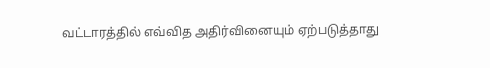வட்டாரத்தில் எவ்வித அதிர்வினையும் ஏற்படுத்தாது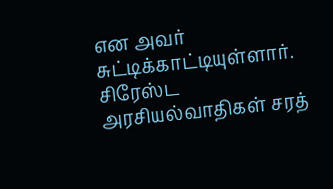என அவர் சுட்டிக்காட்டியுள்ளார்.
சிரேஸ்ட அரசியல்வாதிகள் சரத்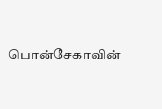பொன்சேகாவின்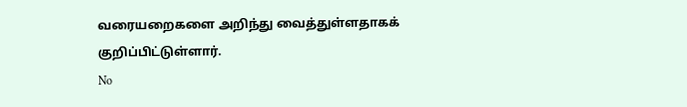வரையறைகளை அறிந்து வைத்துள்ளதாகக் குறிப்பிட்டுள்ளார்.
No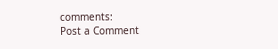comments:
Post a Comment